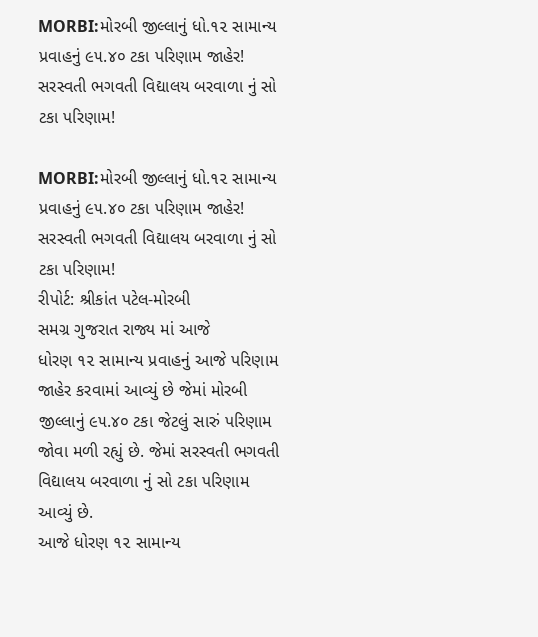MORBI:મોરબી જીલ્લાનું ધો.૧૨ સામાન્ય પ્રવાહનું ૯૫.૪૦ ટકા પરિણામ જાહેર! સરસ્વતી ભગવતી વિદ્યાલય બરવાળા નું સો ટકા પરિણામ!

MORBI:મોરબી જીલ્લાનું ધો.૧૨ સામાન્ય પ્રવાહનું ૯૫.૪૦ ટકા પરિણામ જાહેર! સરસ્વતી ભગવતી વિદ્યાલય બરવાળા નું સો ટકા પરિણામ!
રીપોર્ટ: શ્રીકાંત પટેલ-મોરબી
સમગ્ર ગુજરાત રાજ્ય માં આજે
ધોરણ ૧૨ સામાન્ય પ્રવાહનું આજે પરિણામ જાહેર કરવામાં આવ્યું છે જેમાં મોરબી જીલ્લાનું ૯૫.૪૦ ટકા જેટલું સારું પરિણામ જોવા મળી રહ્યું છે. જેમાં સરસ્વતી ભગવતી વિદ્યાલય બરવાળા નું સો ટકા પરિણામ આવ્યું છે.
આજે ધોરણ ૧૨ સામાન્ય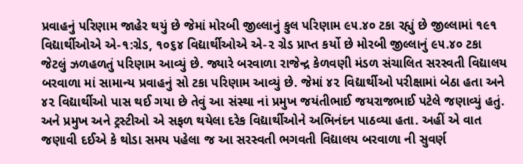પ્રવાહનું પરિણામ જાહેર થયું છે જેમાં મોરબી જીલ્લાનું કુલ પરિણામ ૯૫.૪૦ ટકા રહ્યું છે જીલ્લામાં ૧૯૧ વિદ્યાર્થીઓએ એ-૧:ગ્રેડ, ૧૦૬૪ વિદ્યાર્થીઓએ એ-૨ ગ્રેડ પ્રાપ્ત કર્યો છે મોરબી જીલ્લાનું ૯૫.૪૦ ટકા જેટલું ઝળહળતું પરિણામ આવ્યું છે. જ્યારે બરવાળા રાજેન્દ્ર કેળવણી મંડળ સંચાલિત સરસ્વતી વિદ્યાલય બરવાળા માં સામાન્ય પ્રવાહનું સો ટકા પરિણામ આવ્યું છે. જેમાં ૪૨ વિદ્યાર્થીઓ પરીક્ષામાં બેઠા હતા અને ૪૨ વિદ્યાર્થીઓ પાસ થઈ ગયા છે તેવું આ સંસ્થા નાં પ્રમુખ જયંતીભાઈ જયરાજભાઈ પટેલે જણાવ્યું હતું. અને પ્રમુખ અને ટ્રસ્ટીઓ એ સફળ થયેલા દરેક વિદ્યાર્થીઓને અભિનંદન પાઠવ્યા હતા. અહીં એ વાત જણાવી દઈએ કે થોડા સમય પહેલા જ આ સરસ્વતી ભગવતી વિદ્યાલય બરવાળા ની સુવર્ણ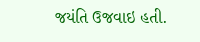જયંતિ ઉજવાઇ હતી.